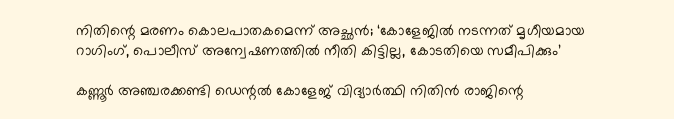നിതിന്റെ മരണം കൊലപാതകമെന്ന് അച്ഛൻ; ‘കോളേജിൽ നടന്നത് മൃഗീയമായ റാഗിംഗ്, പൊലീസ് അന്വേഷണത്തിൽ നീതി കിട്ടില്ല, കോടതിയെ സമീപിക്കും’

കണ്ണൂർ അഞ്ചരക്കണ്ടി ഡെന്റൽ കോളേജ് വിദ്യാർത്ഥി നിതിൻ രാജിന്റെ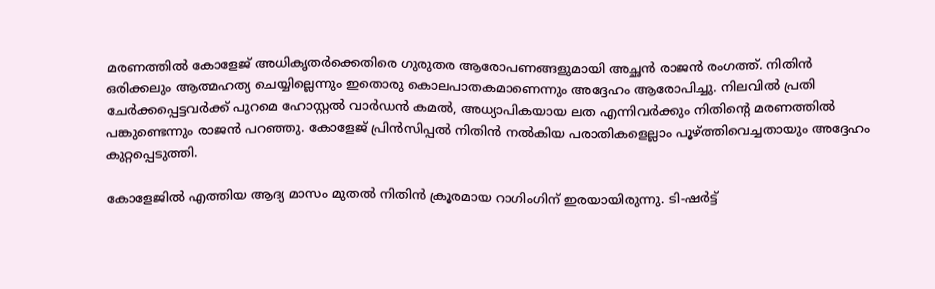മരണത്തിൽ കോളേജ് അധികൃതർക്കെതിരെ ഗുരുതര ആരോപണങ്ങളുമായി അച്ഛൻ രാജൻ രംഗത്ത്. നിതിൻ ഒരിക്കലും ആത്മഹത്യ ചെയ്യില്ലെന്നും ഇതൊരു കൊലപാതകമാണെന്നും അദ്ദേഹം ആരോപിച്ചു. നിലവിൽ പ്രതി ചേർക്കപ്പെട്ടവർക്ക് പുറമെ ഹോസ്റ്റൽ വാർഡൻ കമൽ, അധ്യാപികയായ ലത എന്നിവർക്കും നിതിന്റെ മരണത്തിൽ പങ്കുണ്ടെന്നും രാജൻ പറഞ്ഞു. കോളേജ് പ്രിൻസിപ്പൽ നിതിൻ നൽകിയ പരാതികളെല്ലാം പൂഴ്ത്തിവെച്ചതായും അദ്ദേഹം കുറ്റപ്പെടുത്തി.

കോളേജിൽ എത്തിയ ആദ്യ മാസം മുതൽ നിതിൻ ക്രൂരമായ റാഗിംഗിന് ഇരയായിരുന്നു. ടി-ഷർട്ട്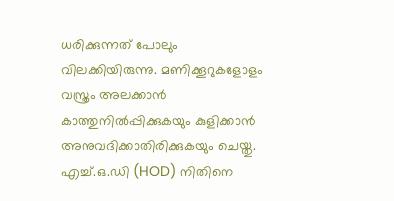ധരിക്കുന്നത് പോലും വിലക്കിയിരുന്നു. മണിക്കൂറുകളോളം വസ്ത്രം അലക്കാൻ കാത്തുനിൽപ്പിക്കുകയും കുളിക്കാൻ അനുവദിക്കാതിരിക്കുകയും ചെയ്തു. എച്ച്.ഒ.ഡി (HOD) നിതിനെ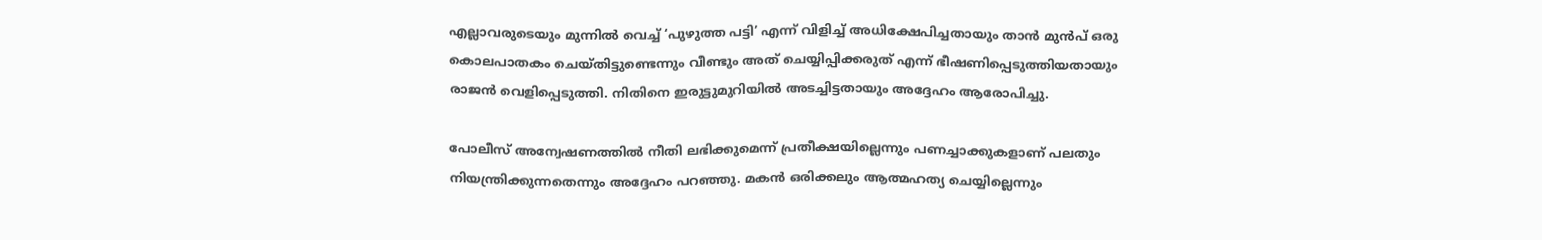എല്ലാവരുടെയും മുന്നിൽ വെച്ച് ‘പുഴുത്ത പട്ടി’ എന്ന് വിളിച്ച് അധിക്ഷേപിച്ചതായും താൻ മുൻപ് ഒരു കൊലപാതകം ചെയ്തിട്ടുണ്ടെന്നും വീണ്ടും അത് ചെയ്യിപ്പിക്കരുത് എന്ന് ഭീഷണിപ്പെടുത്തിയതായും രാജൻ വെളിപ്പെടുത്തി. നിതിനെ ഇരുട്ടുമുറിയിൽ അടച്ചിട്ടതായും അദ്ദേഹം ആരോപിച്ചു.

പോലീസ് അന്വേഷണത്തിൽ നീതി ലഭിക്കുമെന്ന് പ്രതീക്ഷയില്ലെന്നും പണച്ചാക്കുകളാണ് പലതും നിയന്ത്രിക്കുന്നതെന്നും അദ്ദേഹം പറഞ്ഞു. മകൻ ഒരിക്കലും ആത്മഹത്യ ചെയ്യില്ലെന്നും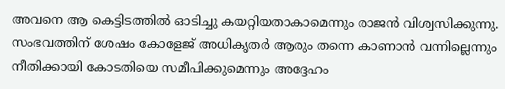അവനെ ആ കെട്ടിടത്തിൽ ഓടിച്ചു കയറ്റിയതാകാമെന്നും രാജൻ വിശ്വസിക്കുന്നു. സംഭവത്തിന് ശേഷം കോളേജ് അധികൃതർ ആരും തന്നെ കാണാൻ വന്നില്ലെന്നും നീതിക്കായി കോടതിയെ സമീപിക്കുമെന്നും അദ്ദേഹം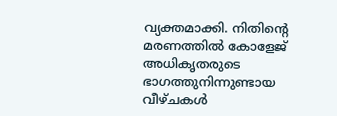വ്യക്തമാക്കി. നിതിന്റെ മരണത്തിൽ കോളേജ് അധികൃതരുടെ ഭാഗത്തുനിന്നുണ്ടായ വീഴ്ചകൾ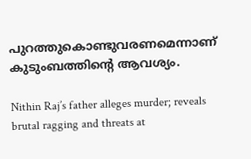പുറത്തുകൊണ്ടുവരണമെന്നാണ് കുടുംബത്തിന്റെ ആവശ്യം.

Nithin Raj’s father alleges murder; reveals brutal ragging and threats at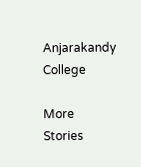Anjarakandy College

More Stories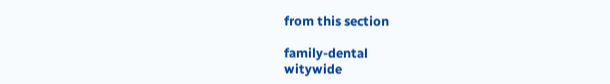from this section

family-dental
witywide